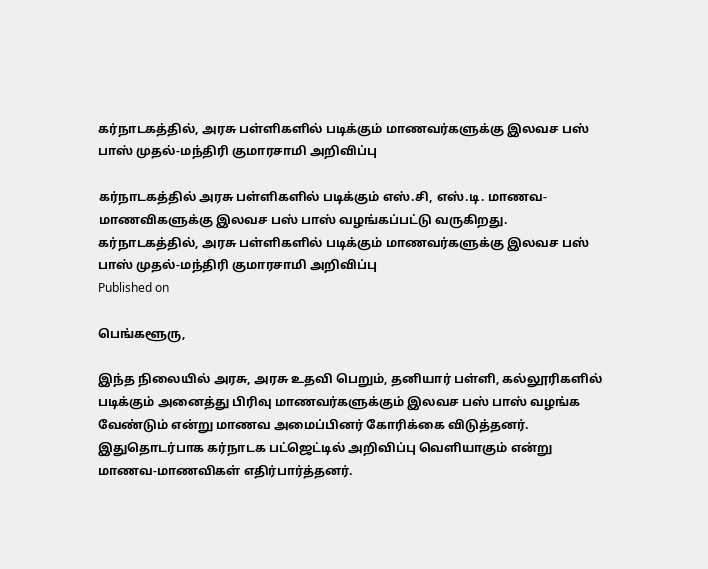கர்நாடகத்தில், அரசு பள்ளிகளில் படிக்கும் மாணவர்களுக்கு இலவச பஸ் பாஸ் முதல்-மந்திரி குமாரசாமி அறிவிப்பு

கர்நாடகத்தில் அரசு பள்ளிகளில் படிக்கும் எஸ்.சி, எஸ்.டி. மாணவ-மாணவிகளுக்கு இலவச பஸ் பாஸ் வழங்கப்பட்டு வருகிறது.
கர்நாடகத்தில், அரசு பள்ளிகளில் படிக்கும் மாணவர்களுக்கு இலவச பஸ் பாஸ் முதல்-மந்திரி குமாரசாமி அறிவிப்பு
Published on

பெங்களூரு,

இந்த நிலையில் அரசு, அரசு உதவி பெறும், தனியார் பள்ளி, கல்லூரிகளில் படிக்கும் அனைத்து பிரிவு மாணவர்களுக்கும் இலவச பஸ் பாஸ் வழங்க வேண்டும் என்று மாணவ அமைப்பினர் கோரிக்கை விடுத்தனர். இதுதொடர்பாக கர்நாடக பட்ஜெட்டில் அறிவிப்பு வெளியாகும் என்று மாணவ-மாணவிகள் எதிர்பார்த்தனர்.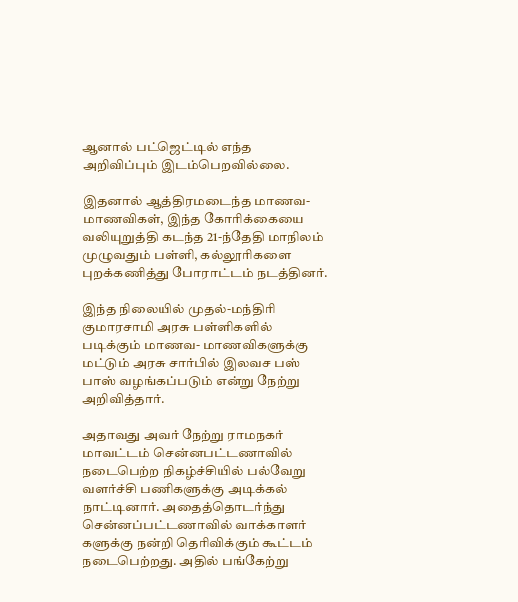ஆனால் பட்ஜெட்டில் எந்த அறிவிப்பும் இடம்பெறவில்லை.

இதனால் ஆத்திரமடைந்த மாணவ-மாணவிகள், இந்த கோரிக்கையை வலியுறுத்தி கடந்த 21-ந்தேதி மாநிலம் முழுவதும் பள்ளி, கல்லூரிகளை புறக்கணித்து போராட்டம் நடத்தினர்.

இந்த நிலையில் முதல்-மந்திரி குமாரசாமி அரசு பள்ளிகளில் படிக்கும் மாணவ- மாணவிகளுக்கு மட்டும் அரசு சார்பில் இலவச பஸ் பாஸ் வழங்கப்படும் என்று நேற்று அறிவித்தார்.

அதாவது அவர் நேற்று ராமநகர் மாவட்டம் சென்னபட்டணாவில் நடைபெற்ற நிகழ்ச்சியில் பல்வேறு வளர்ச்சி பணிகளுக்கு அடிக்கல் நாட்டினார். அதைத்தொடர்ந்து சென்னப்பட்டணாவில் வாக்காளர் களுக்கு நன்றி தெரிவிக்கும் கூட்டம் நடைபெற்றது. அதில் பங்கேற்று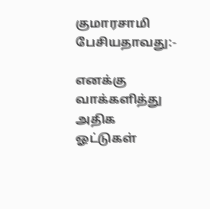குமாரசாமி பேசியதாவது:-

எனக்கு வாக்களித்து அதிக ஓட்டுகள்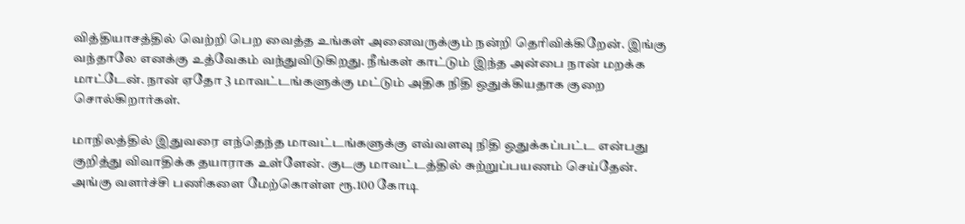வித்தியாசத்தில் வெற்றி பெற வைத்த உங்கள் அனைவருக்கும் நன்றி தெரிவிக்கிறேன். இங்கு வந்தாலே எனக்கு உத்வேகம் வந்துவிடுகிறது. நீங்கள் காட்டும் இந்த அன்பை நான் மறக்க மாட்டேன். நான் ஏதோ 3 மாவட்டங்களுக்கு மட்டும் அதிக நிதி ஒதுக்கியதாக குறை சொல்கிறார்கள்.

மாநிலத்தில் இதுவரை எந்தெந்த மாவட்டங்களுக்கு எவ்வளவு நிதி ஒதுக்கப்பட்ட என்பது குறித்து விவாதிக்க தயாராக உள்ளேன். குடகு மாவட்டத்தில் சுற்றுப்பயணம் செய்தேன். அங்கு வளர்ச்சி பணிகளை மேற்கொள்ள ரூ.100 கோடி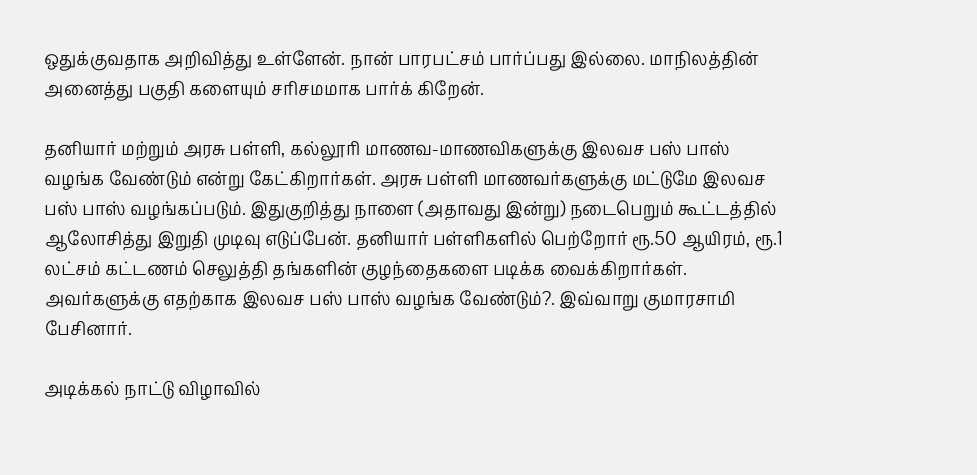ஒதுக்குவதாக அறிவித்து உள்ளேன். நான் பாரபட்சம் பார்ப்பது இல்லை. மாநிலத்தின் அனைத்து பகுதி களையும் சரிசமமாக பார்க் கிறேன்.

தனியார் மற்றும் அரசு பள்ளி, கல்லூரி மாணவ-மாணவிகளுக்கு இலவச பஸ் பாஸ் வழங்க வேண்டும் என்று கேட்கிறார்கள். அரசு பள்ளி மாணவர்களுக்கு மட்டுமே இலவச பஸ் பாஸ் வழங்கப்படும். இதுகுறித்து நாளை (அதாவது இன்று) நடைபெறும் கூட்டத்தில் ஆலோசித்து இறுதி முடிவு எடுப்பேன். தனியார் பள்ளிகளில் பெற்றோர் ரூ.50 ஆயிரம், ரூ.1 லட்சம் கட்டணம் செலுத்தி தங்களின் குழந்தைகளை படிக்க வைக்கிறார்கள். அவர்களுக்கு எதற்காக இலவச பஸ் பாஸ் வழங்க வேண்டும்?. இவ்வாறு குமாரசாமி பேசினார்.

அடிக்கல் நாட்டு விழாவில்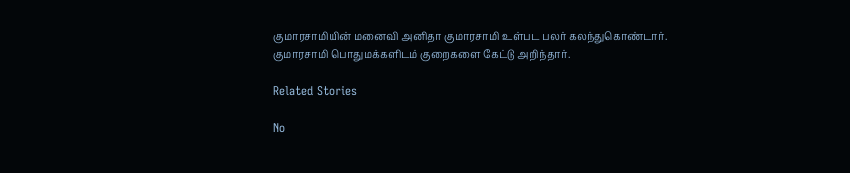குமாரசாமியின் மனைவி அனிதா குமாரசாமி உள்பட பலர் கலந்துகொண்டார். குமாரசாமி பொதுமக்களிடம் குறைகளை கேட்டு அறிந்தார்.

Related Stories

No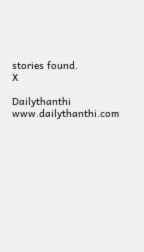stories found.
X

Dailythanthi
www.dailythanthi.com